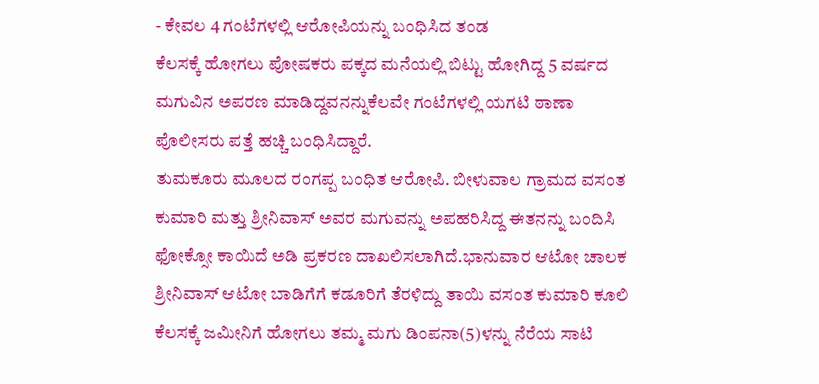- ಕೇವಲ 4 ಗಂಟೆಗಳಲ್ಲಿ ಆರೋಪಿಯನ್ನು ಬಂಧಿಸಿದ ತಂಡ
ಕೆಲಸಕ್ಕೆ ಹೋಗಲು ಪೋಷಕರು ಪಕ್ಕದ ಮನೆಯಲ್ಲಿ ಬಿಟ್ಟು ಹೋಗಿದ್ದ 5 ವರ್ಷದ ಮಗುವಿನ ಅಪರಣ ಮಾಡಿದ್ದವನನ್ನುಕೆಲವೇ ಗಂಟೆಗಳಲ್ಲಿ ಯಗಟಿ ಠಾಣಾ ಪೊಲೀಸರು ಪತ್ತೆ ಹಚ್ಚಿ ಬಂಧಿಸಿದ್ದಾರೆ.
ತುಮಕೂರು ಮೂಲದ ರಂಗಪ್ಪ ಬಂಧಿತ ಆರೋಪಿ. ಬೀಳುವಾಲ ಗ್ರಾಮದ ವಸಂತ ಕುಮಾರಿ ಮತ್ತು ಶ್ರೀನಿವಾಸ್ ಅವರ ಮಗುವನ್ನು ಅಪಹರಿಸಿದ್ದ ಈತನನ್ನು ಬಂದಿಸಿ ಫೋಕ್ಸೋ ಕಾಯಿದೆ ಅಡಿ ಪ್ರಕರಣ ದಾಖಲಿಸಲಾಗಿದೆ.ಭಾನುವಾರ ಆಟೋ ಚಾಲಕ ಶ್ರೀನಿವಾಸ್ ಆಟೋ ಬಾಡಿಗೆಗೆ ಕಡೂರಿಗೆ ತೆರಳಿದ್ದು ತಾಯಿ ವಸಂತ ಕುಮಾರಿ ಕೂಲಿ ಕೆಲಸಕ್ಕೆ ಜಮೀನಿಗೆ ಹೋಗಲು ತಮ್ಮ ಮಗು ಡಿಂಪನಾ(5)ಳನ್ನು ನೆರೆಯ ಸಾಟಿ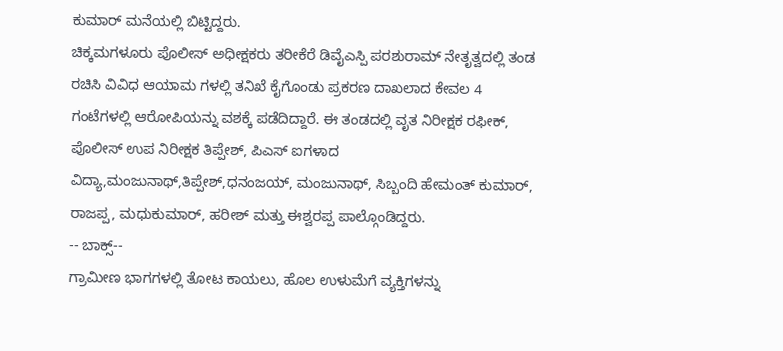ಕುಮಾರ್ ಮನೆಯಲ್ಲಿ ಬಿಟ್ಟಿದ್ದರು.
ಚಿಕ್ಕಮಗಳೂರು ಪೊಲೀಸ್ ಅಧೀಕ್ಷಕರು ತರೀಕೆರೆ ಡಿವೈಎಸ್ಪಿ ಪರಶುರಾಮ್ ನೇತೃತ್ವದಲ್ಲಿ ತಂಡ ರಚಿಸಿ ವಿವಿಧ ಆಯಾಮ ಗಳಲ್ಲಿ ತನಿಖೆ ಕೈಗೊಂಡು ಪ್ರಕರಣ ದಾಖಲಾದ ಕೇವಲ 4 ಗಂಟೆಗಳಲ್ಲಿ ಆರೋಪಿಯನ್ನು ವಶಕ್ಕೆ ಪಡೆದಿದ್ದಾರೆ. ಈ ತಂಡದಲ್ಲಿ ವೃತ ನಿರೀಕ್ಷಕ ರಫೀಕ್, ಪೊಲೀಸ್ ಉಪ ನಿರೀಕ್ಷಕ ತಿಪ್ಪೇಶ್, ಪಿಎಸ್ ಐಗಳಾದ ವಿದ್ಯಾ,ಮಂಜುನಾಥ್,ತಿಪ್ಪೇಶ್,ಧನಂಜಯ್, ಮಂಜುನಾಥ್, ಸಿಬ್ಬಂದಿ ಹೇಮಂತ್ ಕುಮಾರ್, ರಾಜಪ್ಪ, ಮಧುಕುಮಾರ್, ಹರೀಶ್ ಮತ್ತು ಈಶ್ವರಪ್ಪ ಪಾಲ್ಗೊಂಡಿದ್ದರು.
-- ಬಾಕ್ಸ್--
ಗ್ರಾಮೀಣ ಭಾಗಗಳಲ್ಲಿ ತೋಟ ಕಾಯಲು, ಹೊಲ ಉಳುಮೆಗೆ ವ್ಯಕ್ತಿಗಳನ್ನು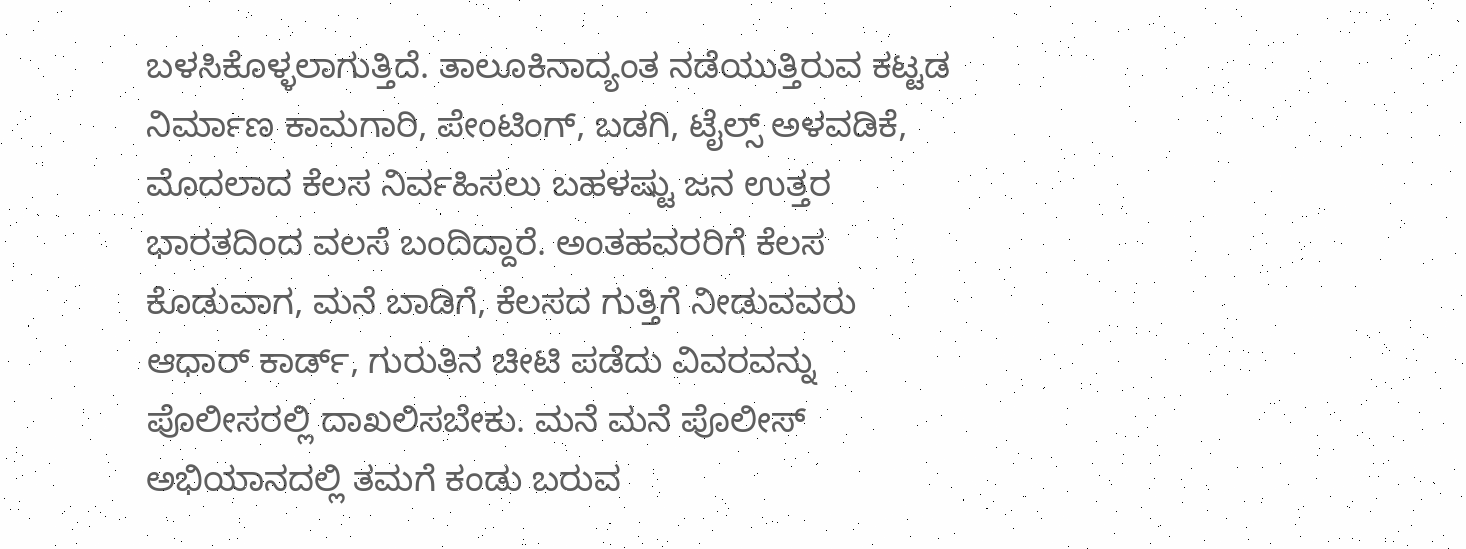ಬಳಸಿಕೊಳ್ಳಲಾಗುತ್ತಿದೆ. ತಾಲೂಕಿನಾದ್ಯಂತ ನಡೆಯುತ್ತಿರುವ ಕಟ್ಟಡ ನಿರ್ಮಾಣ ಕಾಮಗಾರಿ, ಪೇಂಟಿಂಗ್, ಬಡಗಿ, ಟೈಲ್ಸ್ ಅಳವಡಿಕೆ, ಮೊದಲಾದ ಕೆಲಸ ನಿರ್ವಹಿಸಲು ಬಹಳಷ್ಟು ಜನ ಉತ್ತರ ಭಾರತದಿಂದ ವಲಸೆ ಬಂದಿದ್ದಾರೆ. ಅಂತಹವರರಿಗೆ ಕೆಲಸ ಕೊಡುವಾಗ, ಮನೆ ಬಾಡಿಗೆ, ಕೆಲಸದ ಗುತ್ತಿಗೆ ನೀಡುವವರು ಆಧಾರ್ ಕಾರ್ಡ್, ಗುರುತಿನ ಚೀಟಿ ಪಡೆದು ವಿವರವನ್ನು ಪೊಲೀಸರಲ್ಲಿ ದಾಖಲಿಸಬೇಕು. ಮನೆ ಮನೆ ಪೊಲೀಸ್ ಅಭಿಯಾನದಲ್ಲಿ ತಮಗೆ ಕಂಡು ಬರುವ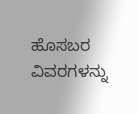ಹೊಸಬರ ವಿವರಗಳನ್ನು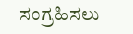ಸಂಗ್ರಹಿಸಲು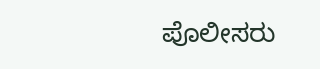ಪೊಲೀಸರು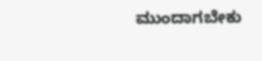ಮುಂದಾಗಬೇಕು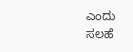ಎಂದು ಸಲಹೆ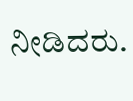ನೀಡಿದರು.